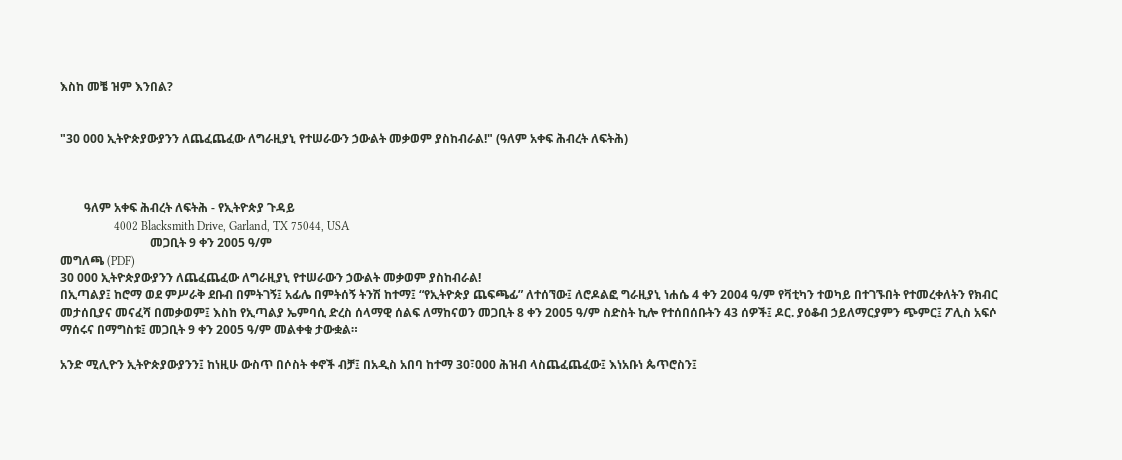እስከ መቼ ዝም እንበል?


"30 000 ኢትዮጵያውያንን ለጨፈጨፈው ለግራዚያኒ የተሠራውን ኃውልት መቃወም ያስከብራል!" (ዓለም አቀፍ ሕብረት ለፍትሕ)



        ዓለም አቀፍ ሕብረት ለፍትሕ - የኢትዮጵያ ጉዳይ
                  4002 Blacksmith Drive, Garland, TX 75044, USA
                              መጋቢት 9 ቀን 2005 ዓ/ም
መግለጫ (PDF)
30 000 ኢትዮጵያውያንን ለጨፈጨፈው ለግራዚያኒ የተሠራውን ኃውልት መቃወም ያስከብራል!
በኢጣልያ፤ ከሮማ ወደ ምሥራቅ ደቡብ በምትገኝ፤ አፊሌ በምትሰኝ ትንሽ ከተማ፤ “የኢትዮጵያ ጨፍጫፊ” ለተሰኘው፤ ለሮዶልፎ ግራዚያኒ ነሐሴ 4 ቀን 2004 ዓ/ም የቫቲካን ተወካይ በተገኙበት የተመረቀለትን የክብር መታሰቢያና መናፈሻ በመቃወም፤ እስከ የኢጣልያ ኤምባሲ ድረስ ሰላማዊ ሰልፍ ለማከናወን መጋቢት 8 ቀን 2005 ዓ/ም ስድስት ኪሎ የተሰበሰቡትን 43 ሰዎች፤ ዶር. ያዕቆብ ኃይለማርያምን ጭምር፤ ፖሊስ አፍሶ ማሰሩና በማግስቱ፤ መጋቢት 9 ቀን 2005 ዓ/ም መልቀቁ ታውቋል።

አንድ ሚሊዮን ኢትዮጵያውያንን፤ ከነዚሁ ውስጥ በሶስት ቀኖች ብቻ፤ በአዲስ አበባ ከተማ 30፣000 ሕዝብ ላስጨፈጨፈው፤ እነአቡነ ጴጥሮስን፤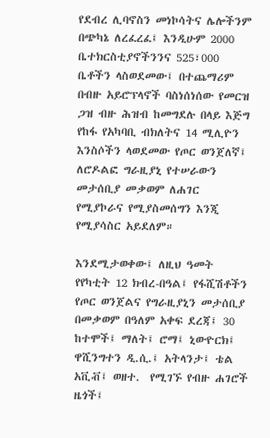የደብረ ሊባኖስን መነኮሳትና ሌሎችንም በጭካኔ ለረፈረፈ፤ እንዲሁም 2000 ቤተክርስቲያኖችንንና 525፣000 ቤቶችን ላስወደመው፤ በተጨማሪም በብዙ አይሮፕላኖች ባስነሰነሰው የመርዝ ጋዝ ብዙ ሕዝብ ከመግደሉ በላይ እጅግ የከፋ የአካባቢ ብክለትና 14 ሚሊዮን እንስሶችን ላወደመው የጦር ወንጀለኛ፤ ለሮዶልፎ ግራዚያኒ የተሠራውን መታሰቢያ መቃወም ለሐገር የሚያኮራና የሚያስመሰግን እንጂ የሚያሳስር አይደለም።

እንደሚታወቀው፤ ለዚህ ዓመት የየካቲት 12 ክብረ-በዓል፤ የፋሺሽቶችን የጦር ወንጀልና የግራዚያኒን መታሰቢያ በመቃወም በዓለም አቀፍ ደረጃ፤ 30 ከተሞች፤ ማለት፤ ሮማ፤ ኒውዮርክ፤ ዋሺንግተን ዲ.ሲ.፤ አትላንታ፤ ቴል አቪቭ፤ ወዘተ.  የሚገኙ የብዙ ሐገሮች ዜጎች፤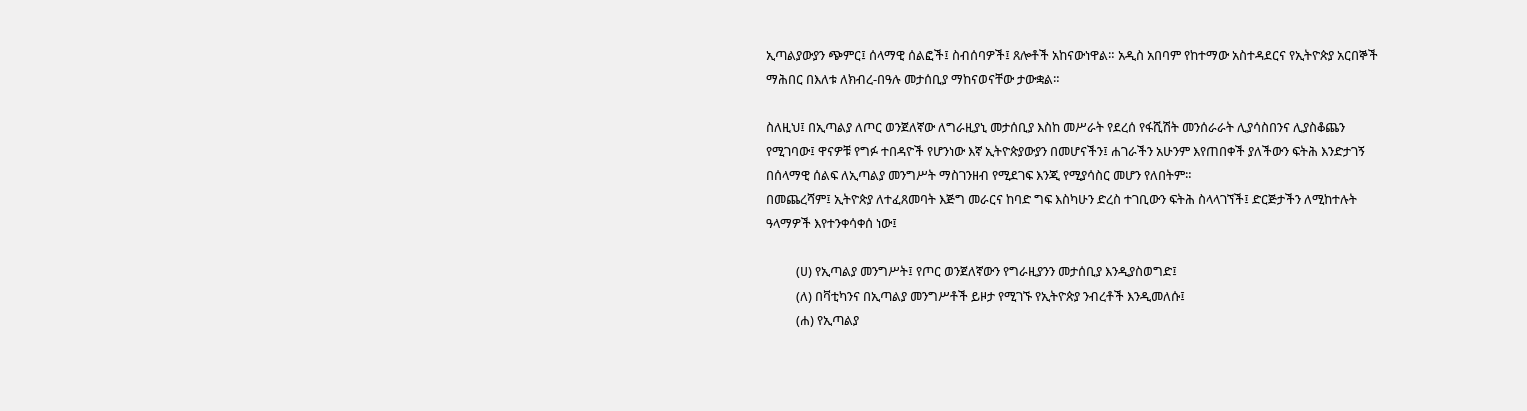ኢጣልያውያን ጭምር፤ ሰላማዊ ሰልፎች፤ ስብሰባዎች፤ ጸሎቶች አከናውነዋል። አዲስ አበባም የከተማው አስተዳደርና የኢትዮጵያ አርበኞች ማሕበር በእለቱ ለክብረ-በዓሉ መታሰቢያ ማከናወናቸው ታውቋል።

ስለዚህ፤ በኢጣልያ ለጦር ወንጀለኛው ለግራዚያኒ መታሰቢያ እስከ መሥራት የደረሰ የፋሺሽት መንሰራራት ሊያሳስበንና ሊያስቆጨን የሚገባው፤ ዋናዎቹ የግፉ ተበዳዮች የሆንነው እኛ ኢትዮጵያውያን በመሆናችን፤ ሐገራችን አሁንም እየጠበቀች ያለችውን ፍትሕ እንድታገኝ በሰላማዊ ሰልፍ ለኢጣልያ መንግሥት ማስገንዘብ የሚደገፍ እንጂ የሚያሳስር መሆን የለበትም።
በመጨረሻም፤ ኢትዮጵያ ለተፈጸመባት እጅግ መራርና ከባድ ግፍ እስካሁን ድረስ ተገቢውን ፍትሕ ስላላገኘች፤ ድርጅታችን ለሚከተሉት ዓላማዎች እየተንቀሳቀሰ ነው፤

          (ሀ) የኢጣልያ መንግሥት፤ የጦር ወንጀለኛውን የግራዚያንን መታሰቢያ እንዲያስወግድ፤
          (ለ) በቫቲካንና በኢጣልያ መንግሥቶች ይዞታ የሚገኙ የኢትዮጵያ ንብረቶች እንዲመለሱ፤
          (ሐ) የኢጣልያ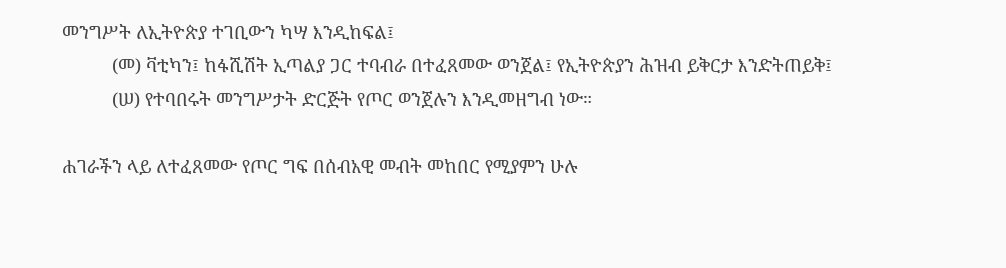መንግሥት ለኢትዮጵያ ተገቢውን ካሣ እንዲከፍል፤
          (መ) ቫቲካን፤ ከፋሺሽት ኢጣልያ ጋር ተባብራ በተፈጸመው ወንጀል፤ የኢትዮጵያን ሕዝብ ይቅርታ እንድትጠይቅ፤
          (ሠ) የተባበሩት መንግሥታት ድርጅት የጦር ወንጀሉን እንዲመዘግብ ነው።

ሐገራችን ላይ ለተፈጸመው የጦር ግፍ በሰብአዊ መብት መከበር የሚያምን ሁሉ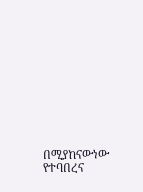በሚያከናውነው የተባበረና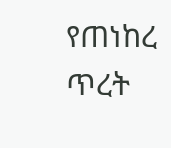የጠነከረ ጥረት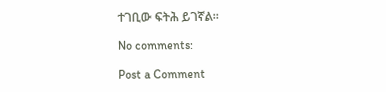ተገቢው ፍትሕ ይገኛል።

No comments:

Post a Comment